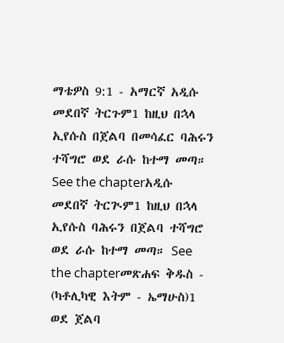ማቴዎስ 9:1 - አማርኛ አዲሱ መደበኛ ትርጉም1 ከዚህ በኋላ ኢየሱስ በጀልባ በመሳፈር ባሕሩን ተሻግሮ ወደ ራሱ ከተማ መጣ። See the chapterአዲሱ መደበኛ ትርጒም1 ከዚህ በኋላ ኢየሱስ ባሕሩን በጀልባ ተሻግሮ ወደ ራሱ ከተማ መጣ። See the chapterመጽሐፍ ቅዱስ - (ካቶሊካዊ እትም - ኤማሁስ)1 ወደ ጀልባ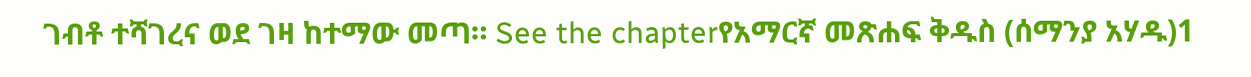ገብቶ ተሻገረና ወደ ገዛ ከተማው መጣ። See the chapterየአማርኛ መጽሐፍ ቅዱስ (ሰማንያ አሃዱ)1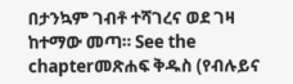በታንኳም ገብቶ ተሻገረና ወደ ገዛ ከተማው መጣ። See the chapterመጽሐፍ ቅዱስ (የብሉይና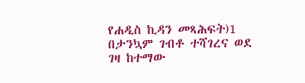የሐዲስ ኪዳን መጻሕፍት)1 በታንኳም ገብቶ ተሻገረና ወደ ገዛ ከተማው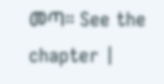መጣ። See the chapter |